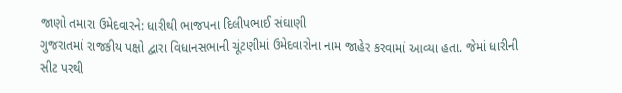જાણો તમારા ઉમેદવારને: ધારીથી ભાજપના દિલીપભાઈ સંઘાણી
ગુજરાતમાં રાજકીય પક્ષો દ્વારા વિધાનસભાની ચૂંટણીમાં ઉમેદવારોના નામ જાહેર કરવામાં આવ્યા હતા. જેમાં ધારીની સીટ પરથી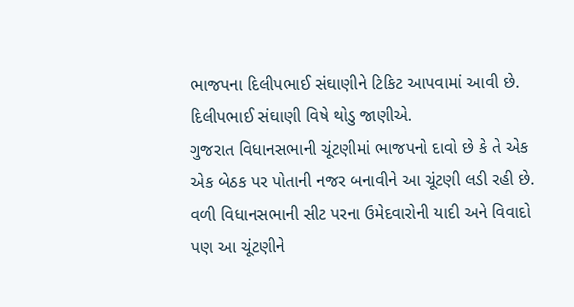ભાજપના દિલીપભાઈ સંઘાણીને ટિકિટ આપવામાં આવી છે. દિલીપભાઈ સંઘાણી વિષે થોડુ જાણીએ.
ગુજરાત વિધાનસભાની ચૂંટણીમાં ભાજપનો દાવો છે કે તે એક એક બેઠક પર પોતાની નજર બનાવીને આ ચૂંટણી લડી રહી છે. વળી વિધાનસભાની સીટ પરના ઉમેદવારોની યાદી અને વિવાદો પણ આ ચૂંટણીને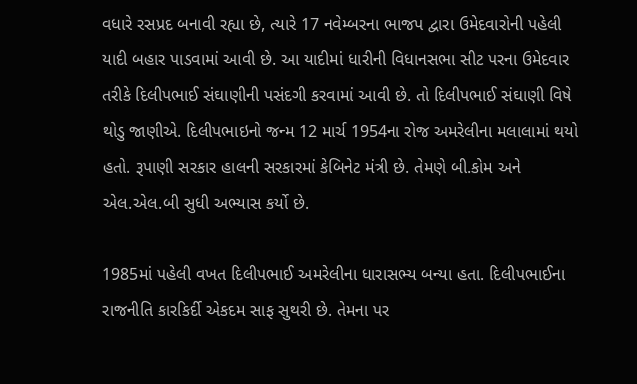વધારે રસપ્રદ બનાવી રહ્યા છે, ત્યારે 17 નવેમ્બરના ભાજપ દ્વારા ઉમેદવારોની પહેલી યાદી બહાર પાડવામાં આવી છે. આ યાદીમાં ધારીની વિધાનસભા સીટ પરના ઉમેદવાર તરીકે દિલીપભાઈ સંઘાણીની પસંદગી કરવામાં આવી છે. તો દિલીપભાઈ સંઘાણી વિષે થોડુ જાણીએ. દિલીપભાઇનો જન્મ 12 માર્ચ 1954ના રોજ અમરેલીના મલાલામાં થયો હતો. રૂપાણી સરકાર હાલની સરકારમાં કેબિનેટ મંત્રી છે. તેમણે બી.કોમ અને એલ.એલ.બી સુધી અભ્યાસ કર્યો છે.

1985માં પહેલી વખત દિલીપભાઈ અમરેલીના ધારાસભ્ય બન્યા હતા. દિલીપભાઈના રાજનીતિ કારકિર્દી એકદમ સાફ સુથરી છે. તેમના પર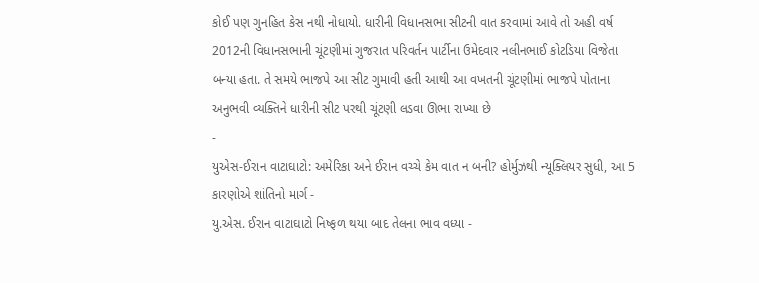કોઈ પણ ગુનહિત કેસ નથી નોધાયો. ધારીની વિધાનસભા સીટની વાત કરવામાં આવે તો અહી વર્ષ 2012ની વિધાનસભાની ચૂંટણીમાં ગુજરાત પરિવર્તન પાર્ટીના ઉમેદવાર નલીનભાઈ કોટડિયા વિજેતા બન્યા હતા. તે સમયે ભાજપે આ સીટ ગુમાવી હતી આથી આ વખતની ચૂંટણીમાં ભાજપે પોતાના અનુભવી વ્યક્તિને ધારીની સીટ પરથી ચૂંટણી લડવા ઊભા રાખ્યા છે
-
યુએસ-ઈરાન વાટાઘાટો: અમેરિકા અને ઈરાન વચ્ચે કેમ વાત ન બની? હોર્મુઝથી ન્યૂક્લિયર સુધી, આ 5 કારણોએ શાંતિનો માર્ગ -
યુ.એસ. ઈરાન વાટાઘાટો નિષ્ફળ થયા બાદ તેલના ભાવ વધ્યા -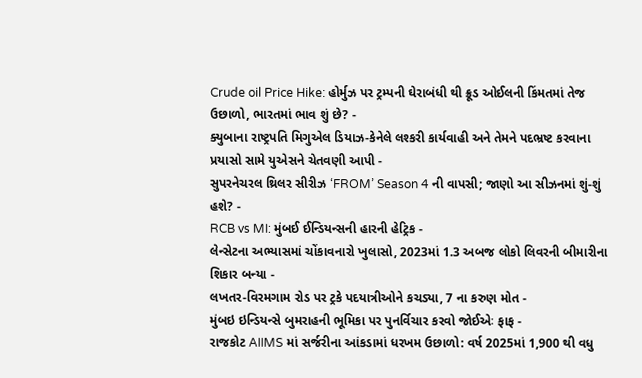Crude oil Price Hike: હોર્મુઝ પર ટ્રમ્પની ઘેરાબંધી થી ક્રૂડ ઓઈલની કિંમતમાં તેજ ઉછાળો, ભારતમાં ભાવ શું છે? -
ક્યુબાના રાષ્ટ્રપતિ મિગુએલ ડિયાઝ-કેનેલે લશ્કરી કાર્યવાહી અને તેમને પદભ્રષ્ટ કરવાના પ્રયાસો સામે યુએસને ચેતવણી આપી -
સુપરનેચરલ થ્રિલર સીરીઝ ‘FROM’ Season 4 ની વાપસી; જાણો આ સીઝનમાં શું-શું હશે? -
RCB vs MI: મુંબઈ ઈન્ડિયન્સની હારની હેટ્રિક -
લેન્સેટના અભ્યાસમાં ચોંકાવનારો ખુલાસો, 2023માં 1.3 અબજ લોકો લિવરની બીમારીના શિકાર બન્યા -
લખતર-વિરમગામ રોડ પર ટ્રકે પદયાત્રીઓને કચડ્યા, 7 ના કરુણ મોત -
મુંબઇ ઇન્ડિયન્સે બુમરાહની ભૂમિકા પર પુનર્વિચાર કરવો જોઈએઃ ફાફ -
રાજકોટ AIIMS માં સર્જરીના આંકડામાં ધરખમ ઉછાળો: વર્ષ 2025માં 1,900 થી વધુ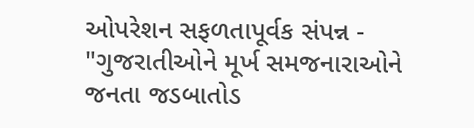ઓપરેશન સફળતાપૂર્વક સંપન્ન -
"ગુજરાતીઓને મૂર્ખ સમજનારાઓને જનતા જડબાતોડ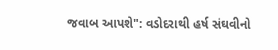જવાબ આપશે": વડોદરાથી હર્ષ સંઘવીનો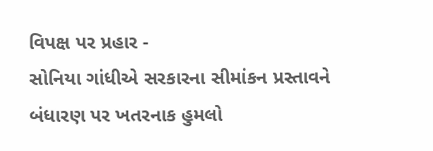વિપક્ષ પર પ્રહાર -
સોનિયા ગાંધીએ સરકારના સીમાંકન પ્રસ્તાવને બંધારણ પર ખતરનાક હુમલો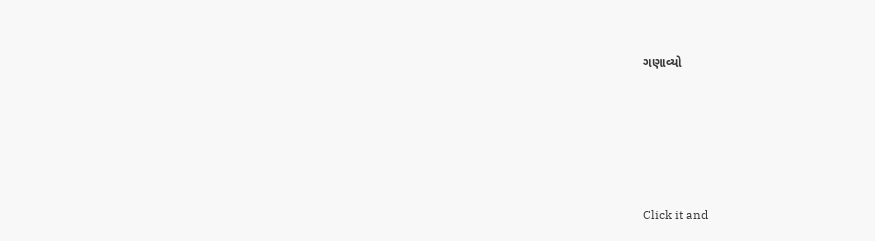ગણાવ્યો





Click it and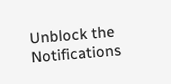Unblock the Notifications